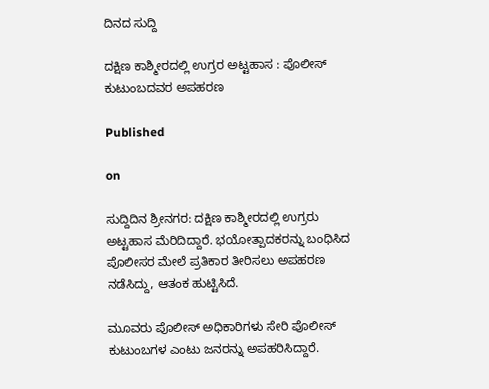ದಿನದ ಸುದ್ದಿ

ದಕ್ಷಿಣ ಕಾಶ್ಮೀರದಲ್ಲಿ ಉಗ್ರರ ಅಟ್ಟಹಾಸ : ಪೊಲೀಸ್ ಕುಟುಂಬದವರ ಅಪಹರಣ

Published

on

ಸುದ್ದಿದಿನ ಶ್ರೀನಗರ: ದಕ್ಷಿಣ ಕಾಶ್ಮೀರದಲ್ಲಿ ಉಗ್ರರು ಅಟ್ಟಹಾಸ ಮೆರಿದಿದ್ದಾರೆ. ಭಯೋತ್ಪಾದಕರನ್ನು ಬಂಧಿಸಿದ ಪೊಲೀಸರ ಮೇಲೆ ಪ್ರತಿಕಾರ ತೀರಿಸಲು ಅಪಹರಣ ನಡೆಸಿದ್ದು, ಆತಂಕ ಹುಟ್ಟಿಸಿದೆ.

ಮೂವರು ಪೊಲೀಸ್ ಅಧಿಕಾರಿಗಳು ಸೇರಿ ಪೊಲೀಸ್ ಕುಟುಂಬಗಳ ಎಂಟು ಜನರನ್ನು ಅಪಹರಿಸಿದ್ದಾರೆ.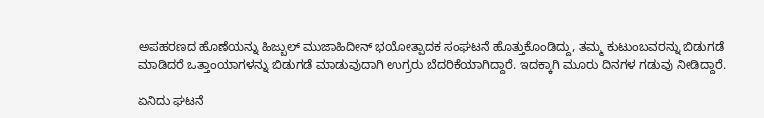ಅಪಹರಣದ ಹೊಣೆಯನ್ನು ಹಿಜ್ಬುಲ್ ಮುಜಾಹಿದೀನ್ ಭಯೋತ್ಪಾದಕ ಸಂಘಟನೆ ಹೊತ್ತುಕೊಂಡಿದ್ದು, ತಮ್ಮ ಕುಟುಂಬವರನ್ನು ಬಿಡುಗಡೆ ಮಾಡಿದರೆ ಒತ್ತಾಂಯಾಗಳನ್ನು ಬಿಡುಗಡೆ ಮಾಡುವುದಾಗಿ ಉಗ್ರರು ಬೆದರಿಕೆಯಾಗಿದ್ದಾರೆ. ಇದಕ್ಕಾಗಿ ಮೂರು ದಿನಗಳ ಗಡುವು ನೀಡಿದ್ದಾರೆ.

ಏನಿದು ಘಟನೆ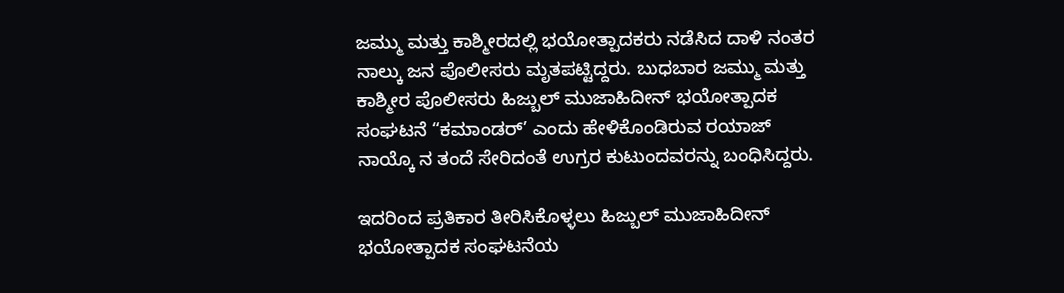ಜಮ್ಮು ಮತ್ತು ಕಾಶ್ಮೀರದಲ್ಲಿ ಭಯೋತ್ಪಾದಕರು ನಡೆಸಿದ ದಾಳಿ ನಂತರ ನಾಲ್ಕು ಜನ ಪೊಲೀಸರು ಮೃತಪಟ್ಟಿದ್ದರು. ಬುಧಬಾರ ಜಮ್ಮು ಮತ್ತು ಕಾಶ್ಮೀರ ಪೊಲೀಸರು ಹಿಜ್ಬುಲ್ ಮುಜಾಹಿದೀನ್ ಭಯೋತ್ಪಾದಕ ಸಂಘಟನೆ “ಕಮಾಂಡರ್’ ಎಂದು ಹೇಳಿಕೊಂಡಿರುವ ರಯಾಜ್ ನಾಯ್ಕೊ ನ ತಂದೆ ಸೇರಿದಂತೆ ಉಗ್ರರ ಕುಟುಂದವರನ್ನು ಬಂಧಿಸಿದ್ದರು.

ಇದರಿಂದ ಪ್ರತಿಕಾರ ತೀರಿಸಿಕೊಳ್ಳಲು ಹಿಜ್ಬುಲ್ ಮುಜಾಹಿದೀನ್ ಭಯೋತ್ಪಾದಕ ಸಂಘಟನೆಯ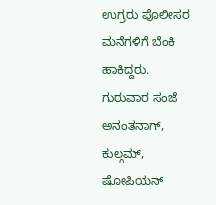ಉಗ್ರರು ಪೊಲೀಸರ ಮನೆಗಳಿಗೆ ಬೆಂಕಿ ಹಾಕಿದ್ದರು. ಗುರುವಾರ ಸಂಜೆ ಅನಂತನಾಗ್, ಕುಲ್ಗಮ್, ಷೋಪಿಯನ್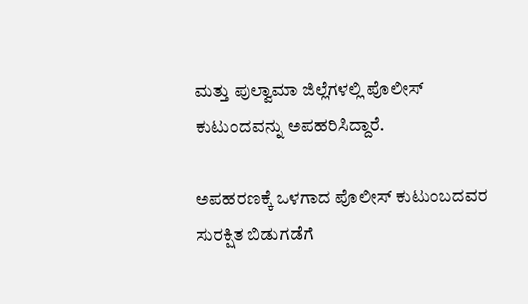ಮತ್ತು ಪುಲ್ವಾಮಾ ಜಿಲ್ಲೆಗಳಲ್ಲಿ ಪೊಲೀಸ್ ಕುಟುಂದವನ್ನು ಅಪಹರಿಸಿದ್ದಾರೆ.

ಅಪಹರಣಕ್ಕೆ ಒಳಗಾದ ಪೊಲೀಸ್ ಕುಟುಂಬದವರ ಸುರಕ್ಷಿತ ಬಿಡುಗಡೆಗೆ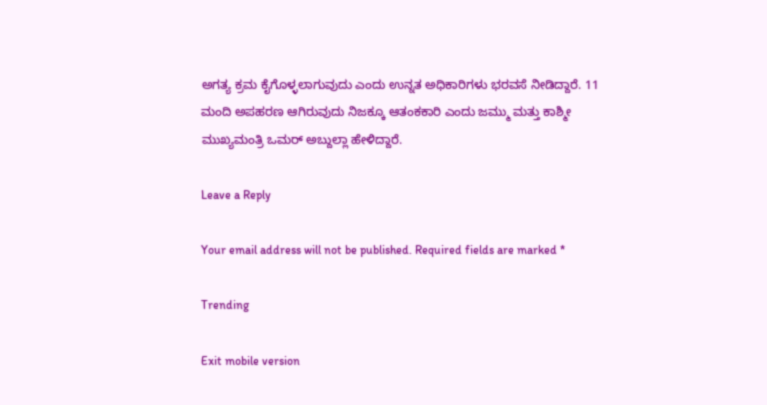ಅಗತ್ಯ ಕ್ರಮ ಕೈಗೊಳ್ಳಲಾಗುವುದು ಎಂದು ಉನ್ನತ ಅಧಿಕಾರಿಗಳು ಭರವಸೆ ನೀಡಿದ್ದಾರೆ. 11 ಮಂದಿ ಅಪಹರಣ ಆಗಿರುವುದು ನಿಜಕ್ಕೂ ಆತಂಕಕಾರಿ ಎಂದು ಜಮ್ಮು ಮತ್ತು ಕಾಶ್ಮೀ ಮುಖ್ಯಮಂತ್ರಿ ಒಮರ್ ಅಬ್ದುಲ್ಲಾ ಹೇಳಿದ್ದಾರೆ.

Leave a Reply

Your email address will not be published. Required fields are marked *

Trending

Exit mobile version